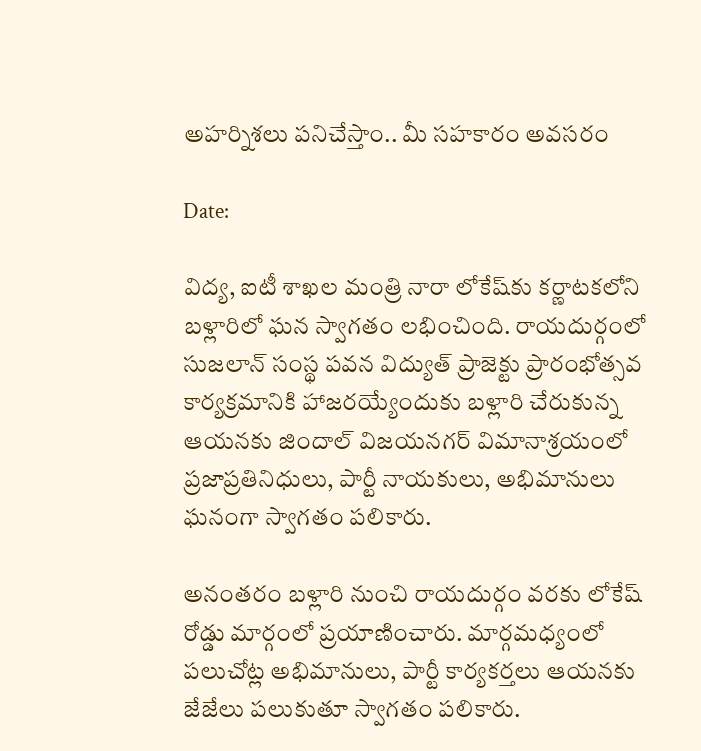అహర్నిశలు పనిచేస్తాం.. మీ సహకారం అవసరం

Date:

విద్య, ఐటీ శాఖల మంత్రి నారా లోకేష్‌కు కర్ణాటకలోని బళ్లారిలో ఘన స్వాగతం లభించింది. రాయదుర్గంలో సుజలాన్ సంస్థ పవన విద్యుత్ ప్రాజెక్టు ప్రారంభోత్సవ కార్యక్రమానికి హాజరయ్యేందుకు బళ్లారి చేరుకున్న ఆయనకు జిందాల్ విజయనగర్ విమానాశ్రయంలో ప్రజాప్రతినిధులు, పార్టీ నాయకులు, అభిమానులు ఘనంగా స్వాగతం పలికారు.

అనంతరం బళ్లారి నుంచి రాయదుర్గం వరకు లోకేష్ రోడ్డు మార్గంలో ప్రయాణించారు. మార్గమధ్యంలో పలుచోట్ల అభిమానులు, పార్టీ కార్యకర్తలు ఆయనకు జేజేలు పలుకుతూ స్వాగతం పలికారు.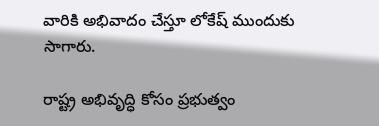వారికి అభివాదం చేస్తూ లోకేష్ ముందుకు సాగారు.

రాష్ట్ర అభివృద్ధి కోసం ప్రభుత్వం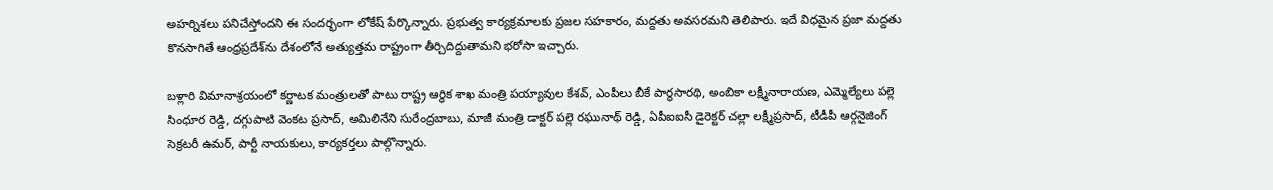అహర్నిశలు పనిచేస్తోందని ఈ సందర్భంగా లోకేష్ పేర్కొన్నారు. ప్రభుత్వ కార్యక్రమాలకు ప్రజల సహకారం, మద్దతు అవసరమని తెలిపారు. ఇదే విధమైన ప్రజా మద్దతు కొనసాగితే ఆంధ్రప్రదేశ్‌ను దేశంలోనే అత్యుత్తమ రాష్ట్రంగా తీర్చిదిద్దుతామని భరోసా ఇచ్చారు.

బళ్లారి విమానాశ్రయంలో కర్ణాటక మంత్రులతో పాటు రాష్ట్ర ఆర్థిక శాఖ మంత్రి పయ్యావుల కేశవ్, ఎంపీలు బీకే పార్థసారథి, అంబికా లక్ష్మీనారాయణ, ఎమ్మెల్యేలు పల్లె సింధూర రెడ్డి, దగ్గుపాటి వెంకట ప్రసాద్, అమిలినేని సురేంద్రబాబు, మాజీ మంత్రి డాక్టర్ పల్లె రఘునాథ్ రెడ్డి, ఏపీఐఐసీ డైరెక్టర్ చల్లా లక్ష్మీప్రసాద్, టీడీపీ ఆర్గనైజింగ్ సెక్రటరీ ఉమర్, పార్టీ నాయకులు, కార్యకర్తలు పాల్గొన్నారు.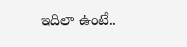ఇదిలా ఉంటే..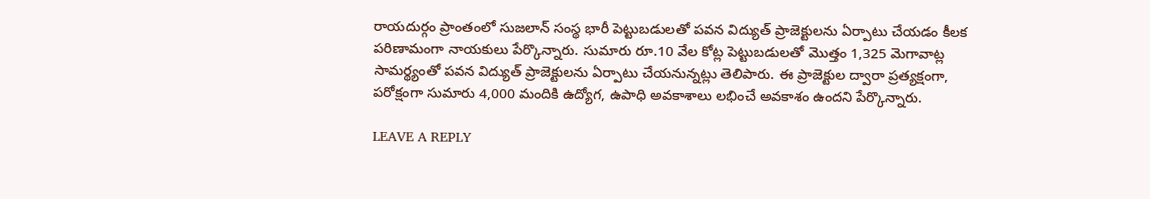రాయదుర్గం ప్రాంతంలో సుజలాన్ సంస్థ భారీ పెట్టుబడులతో పవన విద్యుత్ ప్రాజెక్టులను ఏర్పాటు చేయడం కీలక పరిణామంగా నాయకులు పేర్కొన్నారు. సుమారు రూ.10 వేల కోట్ల పెట్టుబడులతో మొత్తం 1,325 మెగావాట్ల సామర్థ్యంతో పవన విద్యుత్ ప్రాజెక్టులను ఏర్పాటు చేయనున్నట్లు తెలిపారు. ఈ ప్రాజెక్టుల ద్వారా ప్రత్యక్షంగా, పరోక్షంగా సుమారు 4,000 మందికి ఉద్యోగ, ఉపాధి అవకాశాలు లభించే అవకాశం ఉందని పేర్కొన్నారు.

LEAVE A REPLY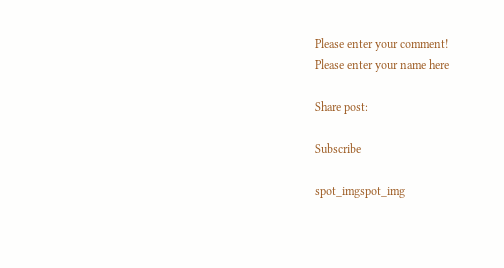Please enter your comment!
Please enter your name here

Share post:

Subscribe

spot_imgspot_img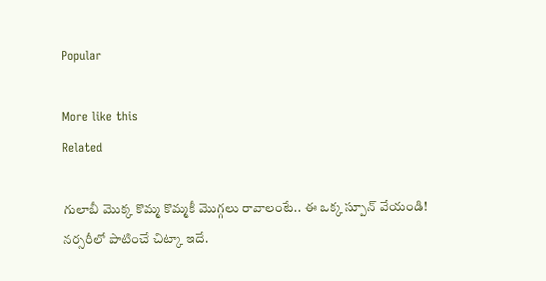Popular

More like this
Related

గులాబీ మొక్క కొమ్మ కొమ్మకీ మొగ్గలు రావాలంటే.. ఈ ఒక్క స్పూన్ వేయండి! నర్సరీలో పాటించే చిట్కా ఇదే.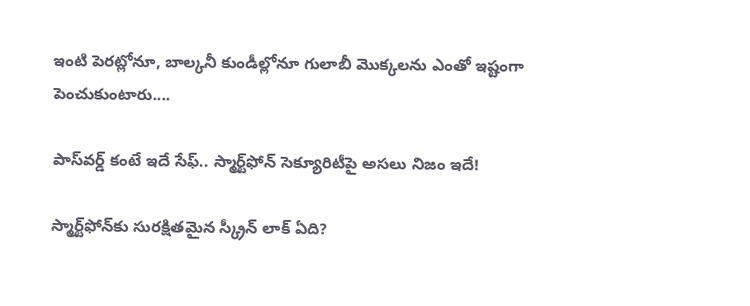ఇంటి పెరట్లోనూ, బాల్కనీ కుండీల్లోనూ గులాబీ మొక్కలను ఎంతో ఇష్టంగా పెంచుకుంటారు....

పాస్‌వర్డ్ కంటే ఇదే సేఫ్‌.. స్మార్ట్‌ఫోన్ సెక్యూరిటీపై అసలు నిజం ఇదే!

స్మార్ట్‌ఫోన్‌కు సురక్షితమైన స్క్రీన్ లాక్ ఏది?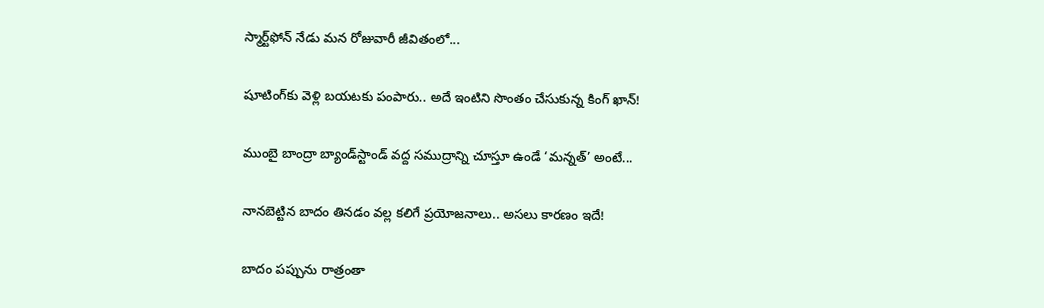స్మార్ట్‌ఫోన్‌ నేడు మన రోజువారీ జీవితంలో...

షూటింగ్‌కు వెళ్లి బయటకు పంపారు.. అదే ఇంటిని సొంతం చేసుకున్న కింగ్ ఖాన్!

ముంబై బాంద్రా బ్యాండ్‌స్టాండ్ వద్ద సముద్రాన్ని చూస్తూ ఉండే ‘మన్నత్’ అంటే...

నానబెట్టిన బాదం తినడం వల్ల కలిగే ప్రయోజనాలు.. అసలు కారణం ఇదే!

బాదం పప్పును రాత్రంతా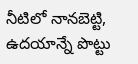నీటిలో నానబెట్టి, ఉదయాన్నే పొట్టు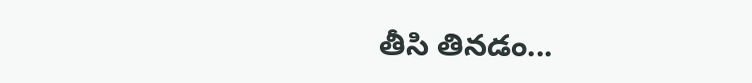తీసి తినడం...